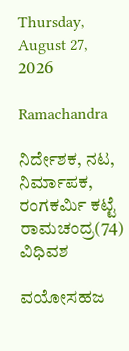Thursday, August 27, 2026

Ramachandra

ನಿರ್ದೇಶಕ, ನಟ, ನಿರ್ಮಾಪಕ, ರಂಗಕರ್ಮಿ ಕಟ್ಟೆ ರಾಮಚಂದ್ರ(74) ವಿಧಿವಶ

ವಯೋಸಹಜ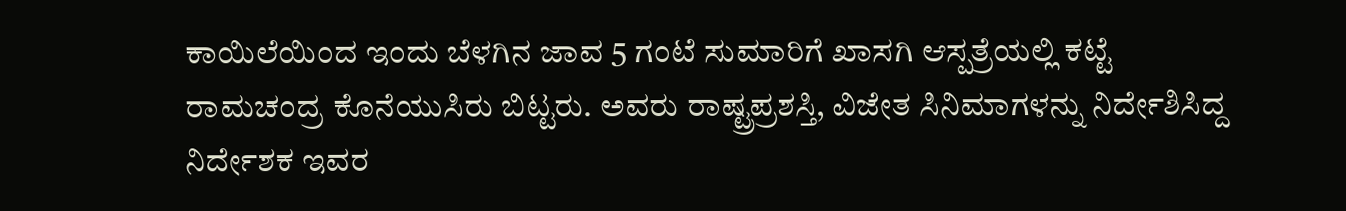ಕಾಯಿಲೆಯಿಂದ ಇಂದು ಬೆಳಗಿನ ಜಾವ 5 ಗಂಟೆ ಸುಮಾರಿಗೆ ಖಾಸಗಿ ಆಸ್ಪತ್ರೆಯಲ್ಲಿ ಕಟ್ಟೆ ರಾಮಚಂದ್ರ ಕೊನೆಯುಸಿರು ಬಿಟ್ಟರು. ಅವರು ರಾಷ್ಟ್ರಪ್ರಶಸ್ತಿ, ವಿಜೇತ ಸಿನಿಮಾಗಳನ್ನು ನಿರ್ದೇಶಿಸಿದ್ದ ನಿರ್ದೇಶಕ ಇವರ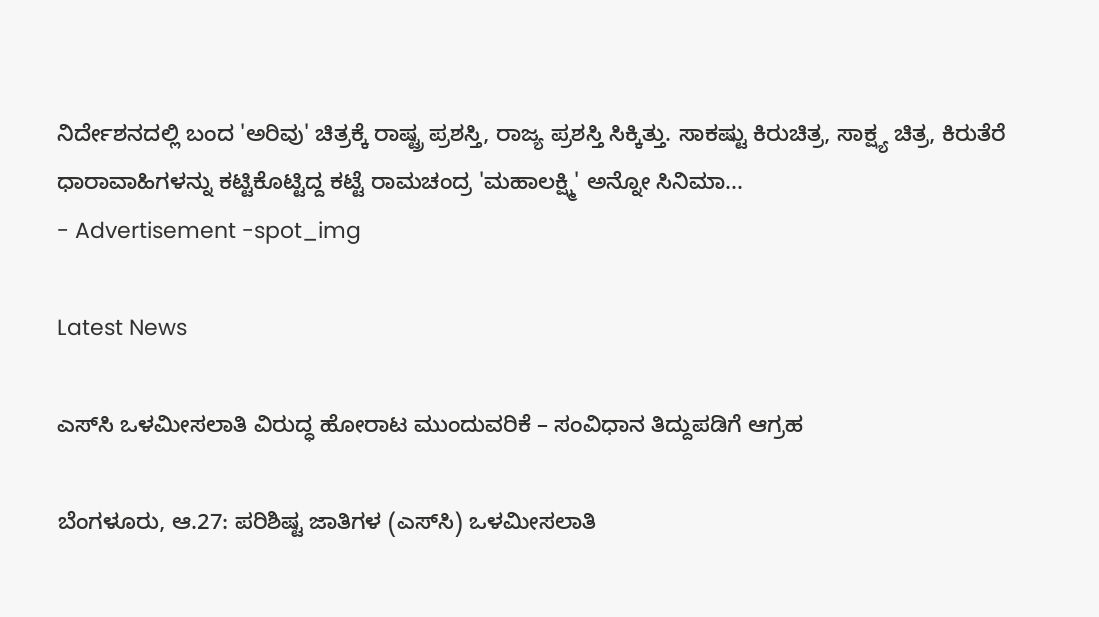ನಿರ್ದೇಶನದಲ್ಲಿ ಬಂದ 'ಅರಿವು' ಚಿತ್ರಕ್ಕೆ ರಾಷ್ಟ್ರ ಪ್ರಶಸ್ತಿ, ರಾಜ್ಯ ಪ್ರಶಸ್ತಿ ಸಿಕ್ಕಿತ್ತು. ಸಾಕಷ್ಟು ಕಿರುಚಿತ್ರ, ಸಾಕ್ಷ್ಯ ಚಿತ್ರ, ಕಿರುತೆರೆ ಧಾರಾವಾಹಿಗಳನ್ನು ಕಟ್ಟಿಕೊಟ್ಟಿದ್ದ ಕಟ್ಟೆ ರಾಮಚಂದ್ರ 'ಮಹಾಲಕ್ಷ್ಮಿ' ಅನ್ನೋ ಸಿನಿಮಾ...
- Advertisement -spot_img

Latest News

ಎಸ್‌ಸಿ ಒಳಮೀಸಲಾತಿ ವಿರುದ್ಧ ಹೋರಾಟ ಮುಂದುವರಿಕೆ – ಸಂವಿಧಾನ ತಿದ್ದುಪಡಿಗೆ ಆಗ್ರಹ

ಬೆಂಗಳೂರು, ಆ.27: ಪರಿಶಿಷ್ಟ ಜಾತಿಗಳ (ಎಸ್‌ಸಿ) ಒಳಮೀಸಲಾತಿ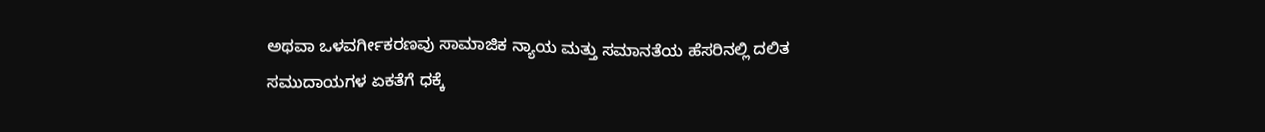ಅಥವಾ ಒಳವರ್ಗೀಕರಣವು ಸಾಮಾಜಿಕ ನ್ಯಾಯ ಮತ್ತು ಸಮಾನತೆಯ ಹೆಸರಿನಲ್ಲಿ ದಲಿತ ಸಮುದಾಯಗಳ ಏಕತೆಗೆ ಧಕ್ಕೆ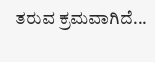ತರುವ ಕ್ರಮವಾಗಿದೆ...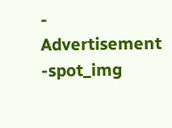- Advertisement -spot_img